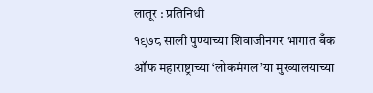लातूर : प्रतिनिधी
१९७८ साली पुण्याच्या शिवाजीनगर भागात बँक ऑफ महाराष्ट्राच्या ‘लोकमंगल’या मुख्यालयाच्या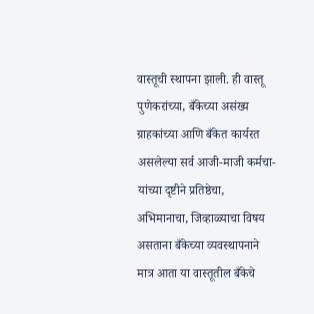वास्तूची स्थापना झाली. ही वास्तू पुणेकरांच्या, बँकेच्या असंख्य ग्राहकांच्या आणि बँकेत कार्यरत असलेल्या सर्व आजी-माजी कर्मचा-यांच्या दृष्टीने प्रतिष्ठेचा, अभिमानाचा, जिव्हाळ्याचा विषय असताना बँकेच्या व्यवस्थापनाने मात्र आता या वास्तूतील बँकेचे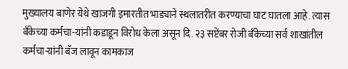मुख्यालय बाणेर येथे खाजगी इमारतीत भाड्याने स्थलातरीत करण्याचा घाट घातला आहे. त्यास बँकेच्या कर्मचा-यांनी कडाडून विरोध केला असून दि. २३ सप्टेंबर रोजी बँकेच्या सर्व शाखांतील कर्मचा-यांनी बॅज लावून कामकाज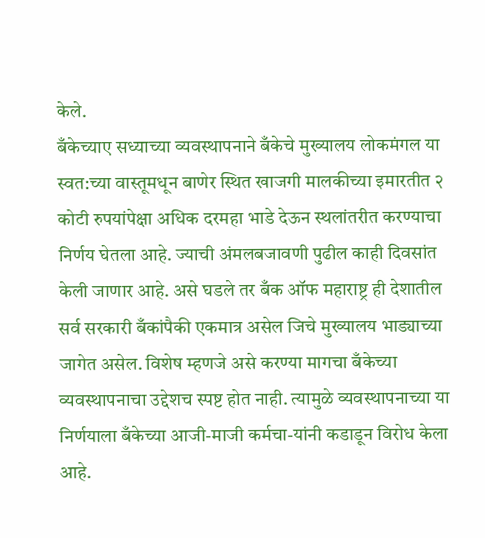केले.
बँकेच्याए सध्याच्या व्यवस्थापनाने बँकेचे मुख्यालय लोकमंगल या स्वत:च्या वास्तूमधून बाणेर स्थित खाजगी मालकीच्या इमारतीत २ कोटी रुपयांपेक्षा अधिक दरमहा भाडे देऊन स्थलांतरीत करण्याचा निर्णय घेतला आहे. ज्याची अंमलबजावणी पुढील काही दिवसांत केली जाणार आहे. असे घडले तर बँक ऑफ महाराष्ट्र ही देशातील सर्व सरकारी बँकांपैकी एकमात्र असेल जिचे मुख्यालय भाड्याच्या जागेत असेल. विशेष म्हणजे असे करण्या मागचा बँकेच्या व्यवस्थापनाचा उद्देशच स्पष्ट होत नाही. त्यामुळे व्यवस्थापनाच्या या निर्णयाला बँकेच्या आजी-माजी कर्मचा-यांनी कडाडून विरोध केला आहे.